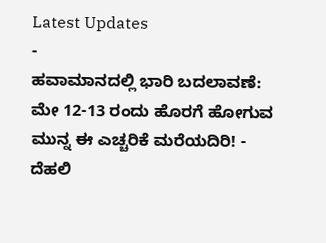Latest Updates
-
ಹವಾಮಾನದಲ್ಲಿ ಭಾರಿ ಬದಲಾವಣೆ: ಮೇ 12-13 ರಂದು ಹೊರಗೆ ಹೋಗುವ ಮುನ್ನ ಈ ಎಚ್ಚರಿಕೆ ಮರೆಯದಿರಿ! -
ದೆಹಲಿ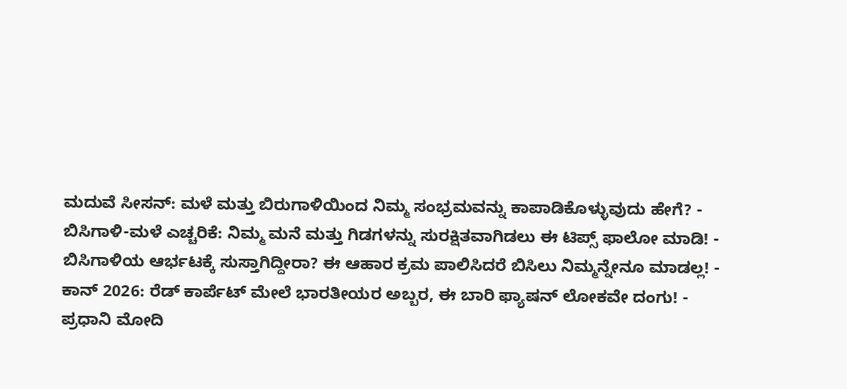ಮದುವೆ ಸೀಸನ್: ಮಳೆ ಮತ್ತು ಬಿರುಗಾಳಿಯಿಂದ ನಿಮ್ಮ ಸಂಭ್ರಮವನ್ನು ಕಾಪಾಡಿಕೊಳ್ಳುವುದು ಹೇಗೆ? -
ಬಿಸಿಗಾಳಿ-ಮಳೆ ಎಚ್ಚರಿಕೆ: ನಿಮ್ಮ ಮನೆ ಮತ್ತು ಗಿಡಗಳನ್ನು ಸುರಕ್ಷಿತವಾಗಿಡಲು ಈ ಟಿಪ್ಸ್ ಫಾಲೋ ಮಾಡಿ! -
ಬಿಸಿಗಾಳಿಯ ಆರ್ಭಟಕ್ಕೆ ಸುಸ್ತಾಗಿದ್ದೀರಾ? ಈ ಆಹಾರ ಕ್ರಮ ಪಾಲಿಸಿದರೆ ಬಿಸಿಲು ನಿಮ್ಮನ್ನೇನೂ ಮಾಡಲ್ಲ! -
ಕಾನ್ 2026: ರೆಡ್ ಕಾರ್ಪೆಟ್ ಮೇಲೆ ಭಾರತೀಯರ ಅಬ್ಬರ, ಈ ಬಾರಿ ಫ್ಯಾಷನ್ ಲೋಕವೇ ದಂಗು! -
ಪ್ರಧಾನಿ ಮೋದಿ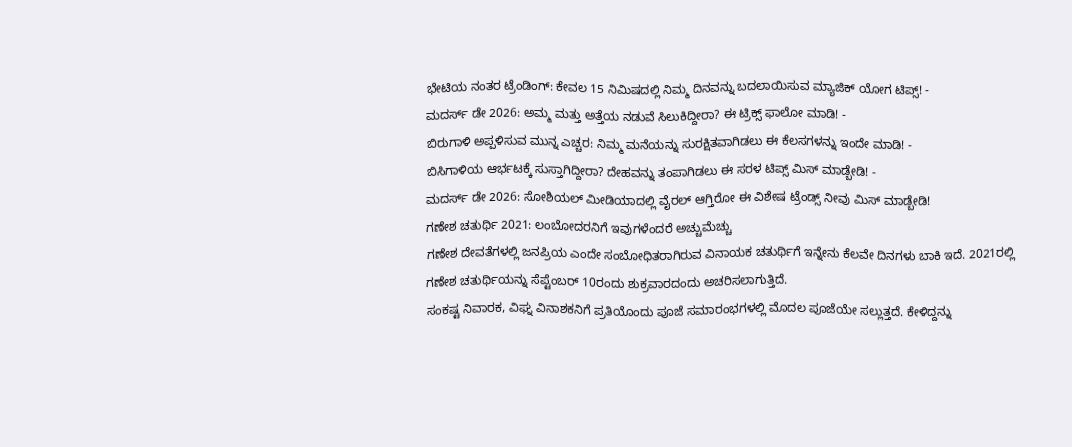ಭೇಟಿಯ ನಂತರ ಟ್ರೆಂಡಿಂಗ್: ಕೇವಲ 15 ನಿಮಿಷದಲ್ಲಿ ನಿಮ್ಮ ದಿನವನ್ನು ಬದಲಾಯಿಸುವ ಮ್ಯಾಜಿಕ್ ಯೋಗ ಟಿಪ್ಸ್! -
ಮದರ್ಸ್ ಡೇ 2026: ಅಮ್ಮ ಮತ್ತು ಅತ್ತೆಯ ನಡುವೆ ಸಿಲುಕಿದ್ದೀರಾ? ಈ ಟ್ರಿಕ್ಸ್ ಫಾಲೋ ಮಾಡಿ! -
ಬಿರುಗಾಳಿ ಅಪ್ಪಳಿಸುವ ಮುನ್ನ ಎಚ್ಚರ: ನಿಮ್ಮ ಮನೆಯನ್ನು ಸುರಕ್ಷಿತವಾಗಿಡಲು ಈ ಕೆಲಸಗಳನ್ನು ಇಂದೇ ಮಾಡಿ! -
ಬಿಸಿಗಾಳಿಯ ಆರ್ಭಟಕ್ಕೆ ಸುಸ್ತಾಗಿದ್ದೀರಾ? ದೇಹವನ್ನು ತಂಪಾಗಿಡಲು ಈ ಸರಳ ಟಿಪ್ಸ್ ಮಿಸ್ ಮಾಡ್ಬೇಡಿ! -
ಮದರ್ಸ್ ಡೇ 2026: ಸೋಶಿಯಲ್ ಮೀಡಿಯಾದಲ್ಲಿ ವೈರಲ್ ಆಗ್ತಿರೋ ಈ ವಿಶೇಷ ಟ್ರೆಂಡ್ಸ್ ನೀವು ಮಿಸ್ ಮಾಡ್ಬೇಡಿ!
ಗಣೇಶ ಚತುರ್ಥಿ 2021: ಲಂಬೋದರನಿಗೆ ಇವುಗಳೆಂದರೆ ಅಚ್ಚುಮೆಚ್ಚು
ಗಣೇಶ ದೇವತೆಗಳಲ್ಲಿ ಜನಪ್ರಿಯ ಎಂದೇ ಸಂಬೋಧಿತರಾಗಿರುವ ವಿನಾಯಕ ಚತುರ್ಥಿಗೆ ಇನ್ನೇನು ಕೆಲವೇ ದಿನಗಳು ಬಾಕಿ ಇದೆ. 2021ರಲ್ಲಿ ಗಣೇಶ ಚತುರ್ಥಿಯನ್ನು ಸೆಪ್ಟೆಂಬರ್ 10ರಂದು ಶುಕ್ರವಾರದಂದು ಅಚರಿಸಲಾಗುತ್ತಿದೆ.
ಸಂಕಷ್ಟ ನಿವಾರಕ, ವಿಘ್ನ ವಿನಾಶಕನಿಗೆ ಪ್ರತಿಯೊಂದು ಪೂಜೆ ಸಮಾರಂಭಗಳಲ್ಲಿ ಮೊದಲ ಪೂಜೆಯೇ ಸಲ್ಲುತ್ತದೆ. ಕೇಳಿದ್ದನ್ನು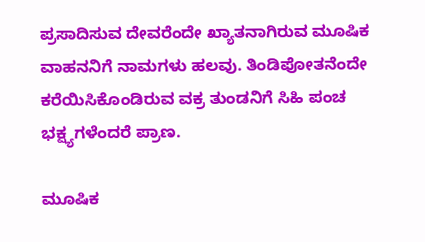ಪ್ರಸಾದಿಸುವ ದೇವರೆಂದೇ ಖ್ಯಾತನಾಗಿರುವ ಮೂಷಿಕ ವಾಹನನಿಗೆ ನಾಮಗಳು ಹಲವು. ತಿಂಡಿಪೋತನೆಂದೇ ಕರೆಯಿಸಿಕೊಂಡಿರುವ ವಕ್ರ ತುಂಡನಿಗೆ ಸಿಹಿ ಪಂಚ ಭಕ್ಷ್ಯಗಳೆಂದರೆ ಪ್ರಾಣ.

ಮೂಷಿಕ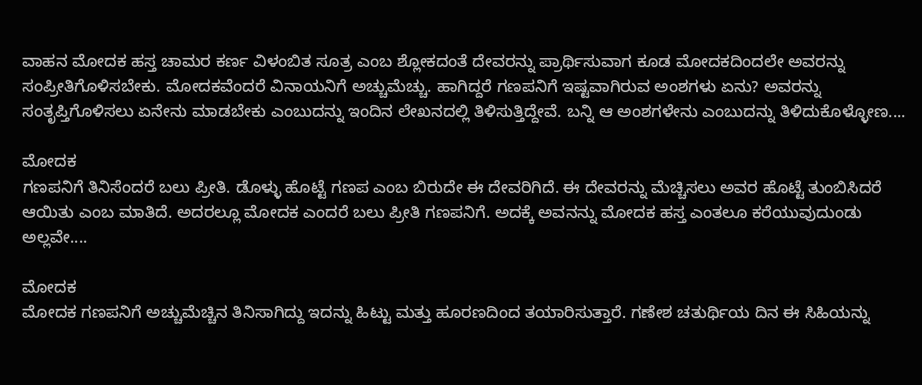ವಾಹನ ಮೋದಕ ಹಸ್ತ ಚಾಮರ ಕರ್ಣ ವಿಳಂಬಿತ ಸೂತ್ರ ಎಂಬ ಶ್ಲೋಕದಂತೆ ದೇವರನ್ನು ಪ್ರಾರ್ಥಿಸುವಾಗ ಕೂಡ ಮೋದಕದಿಂದಲೇ ಅವರನ್ನು ಸಂಪ್ರೀತಿಗೊಳಿಸಬೇಕು. ಮೋದಕವೆಂದರೆ ವಿನಾಯನಿಗೆ ಅಚ್ಚುಮೆಚ್ಚು. ಹಾಗಿದ್ದರೆ ಗಣಪನಿಗೆ ಇಷ್ಟವಾಗಿರುವ ಅಂಶಗಳು ಏನು? ಅವರನ್ನು ಸಂತೃಪ್ತಿಗೊಳಿಸಲು ಏನೇನು ಮಾಡಬೇಕು ಎಂಬುದನ್ನು ಇಂದಿನ ಲೇಖನದಲ್ಲಿ ತಿಳಿಸುತ್ತಿದ್ದೇವೆ. ಬನ್ನಿ ಆ ಅಂಶಗಳೇನು ಎಂಬುದನ್ನು ತಿಳಿದುಕೊಳ್ಳೋಣ....

ಮೋದಕ
ಗಣಪನಿಗೆ ತಿನಿಸೆಂದರೆ ಬಲು ಪ್ರೀತಿ. ಡೊಳ್ಳು ಹೊಟ್ಟೆ ಗಣಪ ಎಂಬ ಬಿರುದೇ ಈ ದೇವರಿಗಿದೆ. ಈ ದೇವರನ್ನು ಮೆಚ್ಚಿಸಲು ಅವರ ಹೊಟ್ಟೆ ತುಂಬಿಸಿದರೆ ಆಯಿತು ಎಂಬ ಮಾತಿದೆ. ಅದರಲ್ಲೂ ಮೋದಕ ಎಂದರೆ ಬಲು ಪ್ರೀತಿ ಗಣಪನಿಗೆ. ಅದಕ್ಕೆ ಅವನನ್ನು ಮೋದಕ ಹಸ್ತ ಎಂತಲೂ ಕರೆಯುವುದುಂಡು ಅಲ್ಲವೇ....

ಮೋದಕ
ಮೋದಕ ಗಣಪನಿಗೆ ಅಚ್ಚುಮೆಚ್ಚಿನ ತಿನಿಸಾಗಿದ್ದು ಇದನ್ನು ಹಿಟ್ಟು ಮತ್ತು ಹೂರಣದಿಂದ ತಯಾರಿಸುತ್ತಾರೆ. ಗಣೇಶ ಚತುರ್ಥಿಯ ದಿನ ಈ ಸಿಹಿಯನ್ನು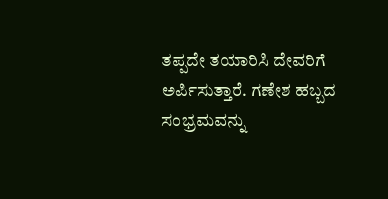ತಪ್ಪದೇ ತಯಾರಿಸಿ ದೇವರಿಗೆ ಅರ್ಪಿಸುತ್ತಾರೆ. ಗಣೇಶ ಹಬ್ಬದ ಸಂಭ್ರಮವನ್ನು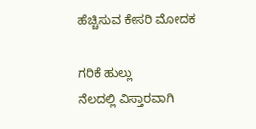ಹೆಚ್ಚಿಸುವ ಕೇಸರಿ ಮೋದಕ

ಗರಿಕೆ ಹುಲ್ಲು
ನೆಲದಲ್ಲಿ ವಿಸ್ತಾರವಾಗಿ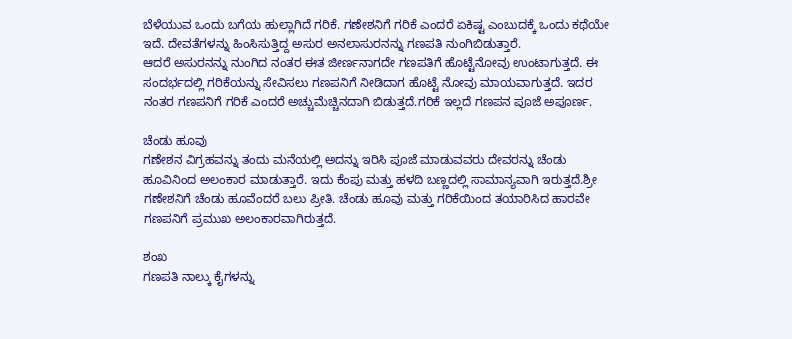ಬೆಳೆಯುವ ಒಂದು ಬಗೆಯ ಹುಲ್ಲಾಗಿದೆ ಗರಿಕೆ. ಗಣೇಶನಿಗೆ ಗರಿಕೆ ಎಂದರೆ ಏಕಿಷ್ಟ ಎಂಬುದಕ್ಕೆ ಒಂದು ಕಥೆಯೇ ಇದೆ. ದೇವತೆಗಳನ್ನು ಹಿಂಸಿಸುತ್ತಿದ್ದ ಅಸುರ ಅನಲಾಸುರನನ್ನು ಗಣಪತಿ ನುಂಗಿಬಿಡುತ್ತಾರೆ.
ಆದರೆ ಅಸುರನನ್ನು ನುಂಗಿದ ನಂತರ ಈತ ಜೀರ್ಣನಾಗದೇ ಗಣಪತಿಗೆ ಹೊಟ್ಟೆನೋವು ಉಂಟಾಗುತ್ತದೆ. ಈ ಸಂದರ್ಭದಲ್ಲಿ ಗರಿಕೆಯನ್ನು ಸೇವಿಸಲು ಗಣಪನಿಗೆ ನೀಡಿದಾಗ ಹೊಟ್ಟೆ ನೋವು ಮಾಯವಾಗುತ್ತದೆ. ಇದರ ನಂತರ ಗಣಪನಿಗೆ ಗರಿಕೆ ಎಂದರೆ ಅಚ್ಚುಮೆಚ್ಚಿನದಾಗಿ ಬಿಡುತ್ತದೆ.ಗರಿಕೆ ಇಲ್ಲದೆ ಗಣಪನ ಪೂಜೆ ಅಪೂರ್ಣ.

ಚೆಂಡು ಹೂವು
ಗಣೇಶನ ವಿಗ್ರಹವನ್ನು ತಂದು ಮನೆಯಲ್ಲಿ ಅದನ್ನು ಇರಿಸಿ ಪೂಜೆ ಮಾಡುವವರು ದೇವರನ್ನು ಚೆಂಡು ಹೂವಿನಿಂದ ಅಲಂಕಾರ ಮಾಡುತ್ತಾರೆ. ಇದು ಕೆಂಪು ಮತ್ತು ಹಳದಿ ಬಣ್ಣದಲ್ಲಿ ಸಾಮಾನ್ಯವಾಗಿ ಇರುತ್ತದೆ.ಶ್ರೀ ಗಣೇಶನಿಗೆ ಚೆಂಡು ಹೂವೆಂದರೆ ಬಲು ಪ್ರೀತಿ. ಚೆಂಡು ಹೂವು ಮತ್ತು ಗರಿಕೆಯಿಂದ ತಯಾರಿಸಿದ ಹಾರವೇ ಗಣಪನಿಗೆ ಪ್ರಮುಖ ಅಲಂಕಾರವಾಗಿರುತ್ತದೆ.

ಶಂಖ
ಗಣಪತಿ ನಾಲ್ಕು ಕೈಗಳನ್ನು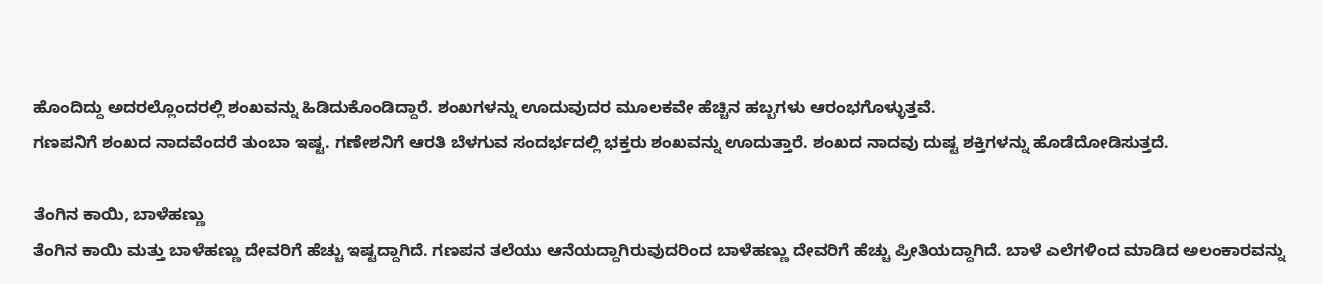ಹೊಂದಿದ್ದು ಅದರಲ್ಲೊಂದರಲ್ಲಿ ಶಂಖವನ್ನು ಹಿಡಿದುಕೊಂಡಿದ್ದಾರೆ. ಶಂಖಗಳನ್ನು ಊದುವುದರ ಮೂಲಕವೇ ಹೆಚ್ಚಿನ ಹಬ್ಬಗಳು ಆರಂಭಗೊಳ್ಳುತ್ತವೆ.
ಗಣಪನಿಗೆ ಶಂಖದ ನಾದವೆಂದರೆ ತುಂಬಾ ಇಷ್ಟ. ಗಣೇಶನಿಗೆ ಆರತಿ ಬೆಳಗುವ ಸಂದರ್ಭದಲ್ಲಿ ಭಕ್ತರು ಶಂಖವನ್ನು ಊದುತ್ತಾರೆ. ಶಂಖದ ನಾದವು ದುಷ್ಟ ಶಕ್ತಿಗಳನ್ನು ಹೊಡೆದೋಡಿಸುತ್ತದೆ.

ತೆಂಗಿನ ಕಾಯಿ, ಬಾಳೆಹಣ್ಣು
ತೆಂಗಿನ ಕಾಯಿ ಮತ್ತು ಬಾಳೆಹಣ್ಣು ದೇವರಿಗೆ ಹೆಚ್ಚು ಇಷ್ಟದ್ದಾಗಿದೆ. ಗಣಪನ ತಲೆಯು ಆನೆಯದ್ದಾಗಿರುವುದರಿಂದ ಬಾಳೆಹಣ್ಣು ದೇವರಿಗೆ ಹೆಚ್ಚು ಪ್ರೀತಿಯದ್ದಾಗಿದೆ. ಬಾಳೆ ಎಲೆಗಳಿಂದ ಮಾಡಿದ ಅಲಂಕಾರವನ್ನು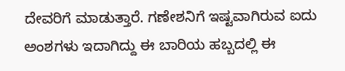ದೇವರಿಗೆ ಮಾಡುತ್ತಾರೆ. ಗಣೇಶನಿಗೆ ಇಷ್ಟವಾಗಿರುವ ಐದು ಅಂಶಗಳು ಇದಾಗಿದ್ದು ಈ ಬಾರಿಯ ಹಬ್ಬದಲ್ಲಿ ಈ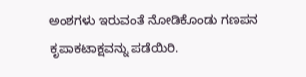ಅಂಶಗಳು ಇರುವಂತೆ ನೋಡಿಕೊಂಡು ಗಣಪನ ಕೃಪಾಕಟಾಕ್ಷವನ್ನು ಪಡೆಯಿರಿ.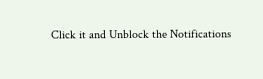Click it and Unblock the Notifications